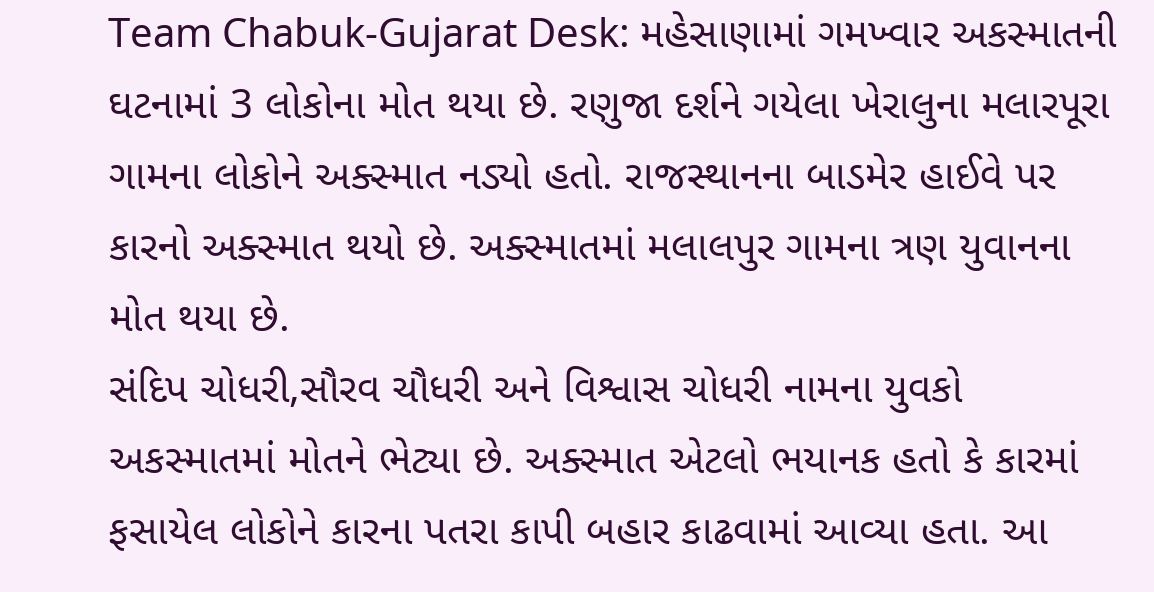Team Chabuk-Gujarat Desk: મહેસાણામાં ગમખ્વાર અકસ્માતની ઘટનામાં 3 લોકોના મોત થયા છે. રણુજા દર્શને ગયેલા ખેરાલુના મલારપૂરા ગામના લોકોને અક્સ્માત નડ્યો હતો. રાજસ્થાનના બાડમેર હાઈવે પર કારનો અક્સ્માત થયો છે. અક્સ્માતમાં મલાલપુર ગામના ત્રણ યુવાનના મોત થયા છે.
સંદિપ ચોધરી,સૌરવ ચૌધરી અને વિશ્વાસ ચોધરી નામના યુવકો અકસ્માતમાં મોતને ભેટ્યા છે. અક્સ્માત એટલો ભયાનક હતો કે કારમાં ફસાયેલ લોકોને કારના પતરા કાપી બહાર કાઢવામાં આવ્યા હતા. આ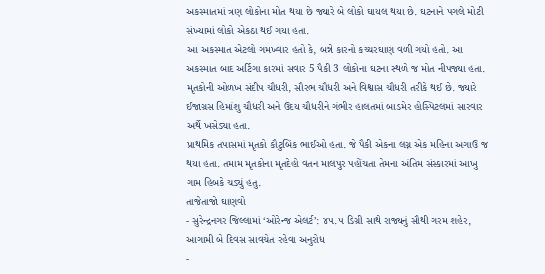અકસ્માતમાં ત્રણ લોકોના મોત થયા છે જ્યારે બે લોકો ઘાયલ થયા છે. ઘટનાને પગલે મોટી સંખ્યામાં લોકો એકઠા થઈ ગયા હતા.
આ અકસ્માત એટલો ગમખ્વાર હતો કે, બન્ને કારનો કચ્ચરઘાણ વળી ગયો હતો. આ અકસ્માત બાદ અર્ટિગા કારમાં સવાર 5 પૈકી 3 લોકોના ઘટના સ્થળે જ મોત નીપજ્યા હતા. મૃતકોની ઓળખ સંદીપ ચૌધરી, સૌરભ ચૌધરી અને વિશ્વાસ ચૌધરી તરીકે થઈ છે. જ્યારે ઈજાગ્રસ હિમાંશુ ચૌધરી અને ઉદય ચૌધરીને ગંભીર હાલતમાં બાડમેર હોસ્પિટલમાં સારવાર અર્થે ખસેડ્યા હતા.
પ્રાથમિક તપાસમાં મૃતકો કૌટુબિંક ભાઈઓ હતા. જે પૈકી એકના લગ્ન એક મહિના અગાઉ જ થયા હતા. તમામ મૃતકોના મૃતદેહો વતન માલપુર પહોંચતા તેમના અંતિમ સંસ્કારમાં આખુ ગામ હિબકે ચડ્યું હતુ.
તાજેતાજો ઘાણવો
- સુરેન્દ્રનગર જિલ્લામાં ‘ઓરેન્જ એલર્ટ’: ૪૫.૫ ડિગ્રી સાથે રાજ્યનું સૌથી ગરમ શહેર, આગામી બે દિવસ સાવચેત રહેવા અનુરોધ
-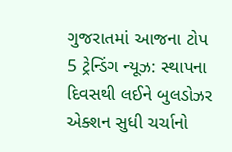ગુજરાતમાં આજના ટોપ 5 ટ્રેન્ડિંગ ન્યૂઝ: સ્થાપના દિવસથી લઈને બુલડોઝર એક્શન સુધી ચર્ચાનો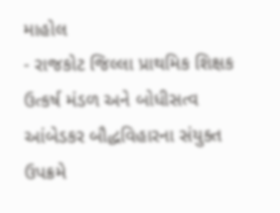માહોલ
- રાજકોટ જિલ્લા પ્રાથમિક શિક્ષક ઉત્કર્ષ મંડળ અને બોધીસત્વ આંબેડકર બૌદ્ધવિહારના સંયુક્ત ઉપક્રમે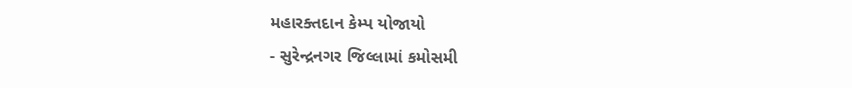મહારક્તદાન કેમ્પ યોજાયો
- સુરેન્દ્રનગર જિલ્લામાં કમોસમી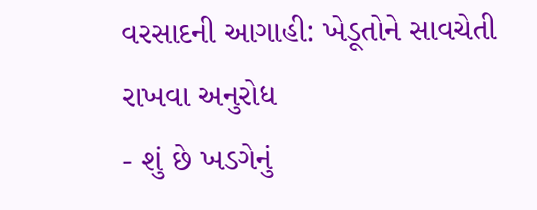વરસાદની આગાહી: ખેડૂતોને સાવચેતી રાખવા અનુરોધ
- શું છે ખડગેનું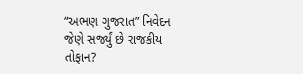“અભણ ગુજરાત” નિવેદન જેણે સર્જ્યું છે રાજકીય તોફાન?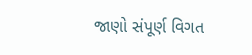જાણો સંપૂર્ણ વિગત